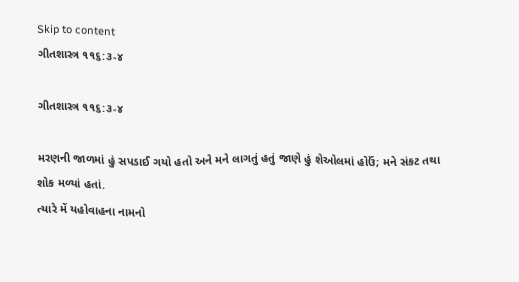Skip to content
ગીતશાસ્ત્ર ૧૧૬:૩-૪

ગીતશાસ્ત્ર ૧૧૬:૩-૪

મરણની જાળમાં હું સપડાઈ ગયો હતો અને મને લાગતું હતું જાણે હું શેઓલમાં હોઉં; મને સંકટ તથા શોક મળ્યાં હતાં.
ત્યારે મેં યહોવાહના નામનો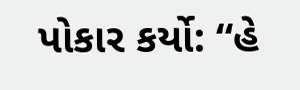પોકાર કર્યો: “હે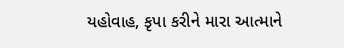યહોવાહ, કૃપા કરીને મારા આત્માને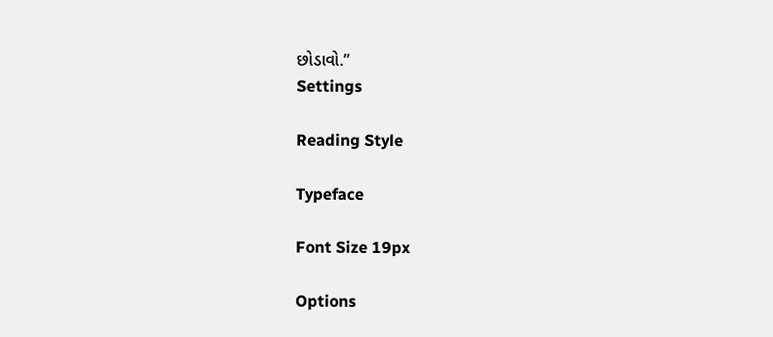છોડાવો.”
Settings

Reading Style

Typeface

Font Size 19px

Options